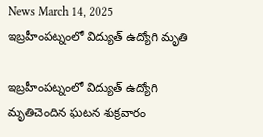News March 14, 2025
ఇబ్రహీంపట్నంలో విద్యుత్ ఉద్యోగి మృతి

ఇబ్రహీంపట్నంలో విద్యుత్ ఉద్యోగి మృతిచెందిన ఘటన శుక్రవారం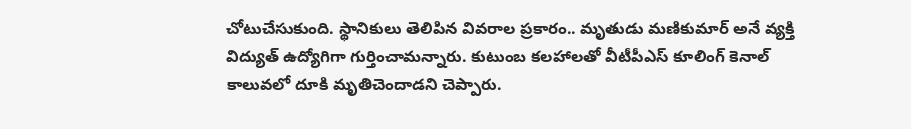చోటుచేసుకుంది. స్థానికులు తెలిపిన వివరాల ప్రకారం.. మృతుడు మణికుమార్ అనే వ్యక్తి విద్యుత్ ఉద్యోగిగా గుర్తించామన్నారు. కుటుంబ కలహాలతో వీటీపీఎస్ కూలింగ్ కెనాల్ కాలువలో దూకి మృతిచెందాడని చెప్పారు.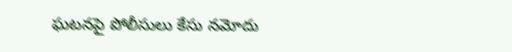ఘటనపై పోలీసులు కేసు నమోదు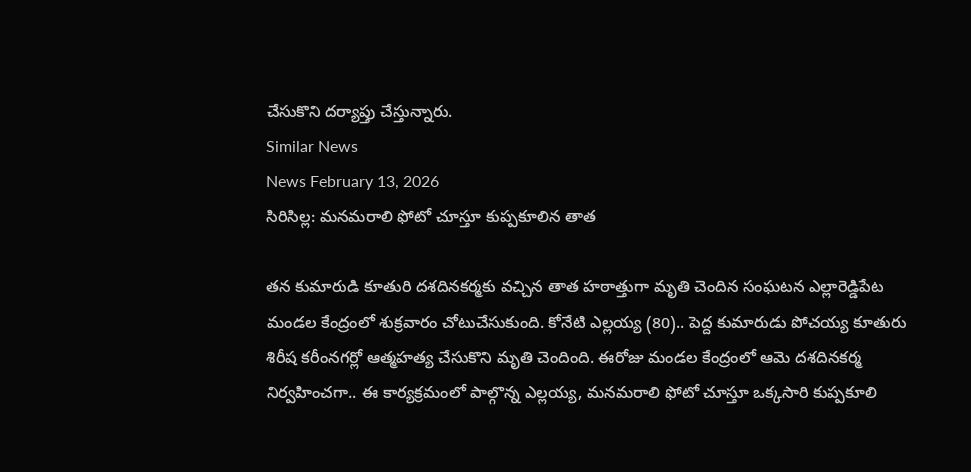చేసుకొని దర్యాప్తు చేస్తున్నారు.
Similar News
News February 13, 2026
సిరిసిల్ల: మనమరాలి ఫోటో చూస్తూ కుప్పకూలిన తాత

తన కుమారుడి కూతురి దశదినకర్మకు వచ్చిన తాత హఠాత్తుగా మృతి చెందిన సంఘటన ఎల్లారెడ్డిపేట మండల కేంద్రంలో శుక్రవారం చోటుచేసుకుంది. కోనేటి ఎల్లయ్య (80).. పెద్ద కుమారుడు పోచయ్య కూతురు శిరీష కరీంనగర్లో ఆత్మహత్య చేసుకొని మృతి చెందింది. ఈరోజు మండల కేంద్రంలో ఆమె దశదినకర్మ నిర్వహించగా.. ఈ కార్యక్రమంలో పాల్గొన్న ఎల్లయ్య, మనమరాలి ఫోటో చూస్తూ ఒక్కసారి కుప్పకూలి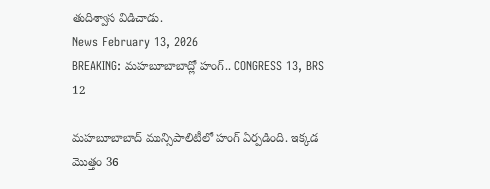తుదిశ్వాస విడిచాడు.
News February 13, 2026
BREAKING: మహబూబాబాద్లో హంగ్.. CONGRESS 13, BRS 12

మహబూబాబాద్ మున్సిపాలిటీలో హంగ్ ఏర్పడింది. ఇక్కడ మొత్తం 36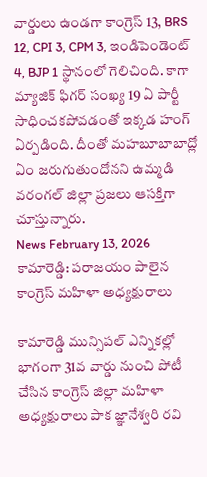వార్డులు ఉండగా కాంగ్రెస్ 13, BRS 12, CPI 3, CPM 3, ఇండిపెండెంట్ 4, BJP 1 స్థానంలో గెలిచింది. కాగా మ్యాజిక్ ఫిగర్ సంఖ్య 19 ఏ పార్టీ సాధించకపోవడంతో ఇక్కడ హంగ్ ఏర్పడింది. దీంతో మహబూబాబాద్లో ఏం జరుగుతుందోనని ఉమ్మడి వరంగల్ జిల్లా ప్రజలు ఆసక్తిగా చూస్తున్నారు.
News February 13, 2026
కామారెడ్డి: పరాజయం పాలైన కాంగ్రెస్ మహిళా అధ్యక్షురాలు

కామారెడ్డి మున్సిపల్ ఎన్నికల్లో భాగంగా 31వ వార్డు నుంచి పోటీ చేసిన కాంగ్రెస్ జిల్లా మహిళా అధ్యక్షురాలు పాక జ్ఞానేశ్వరి రవి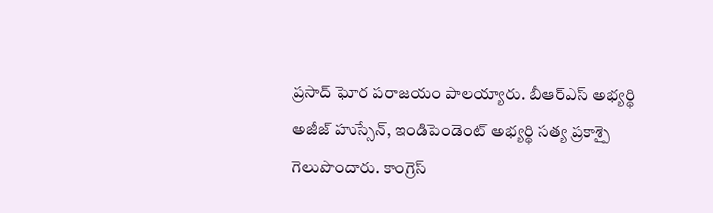ప్రసాద్ ఘోర పరాజయం పాలయ్యారు. బీఆర్ఎస్ అభ్యర్థి అజీజ్ హుస్సేన్, ఇండిపెండెంట్ అభ్యర్థి సత్య ప్రకాశ్పై గెలుపొందారు. కాంగ్రెస్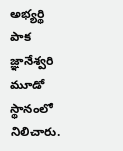అభ్యర్థి పాక జ్ఞానేశ్వరి మూడో స్థానంలో నిలిచారు.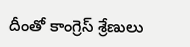దీంతో కాంగ్రెస్ శ్రేణులు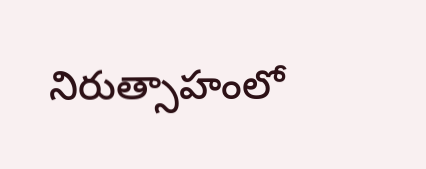నిరుత్సాహంలో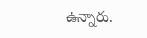ఉన్నారు.